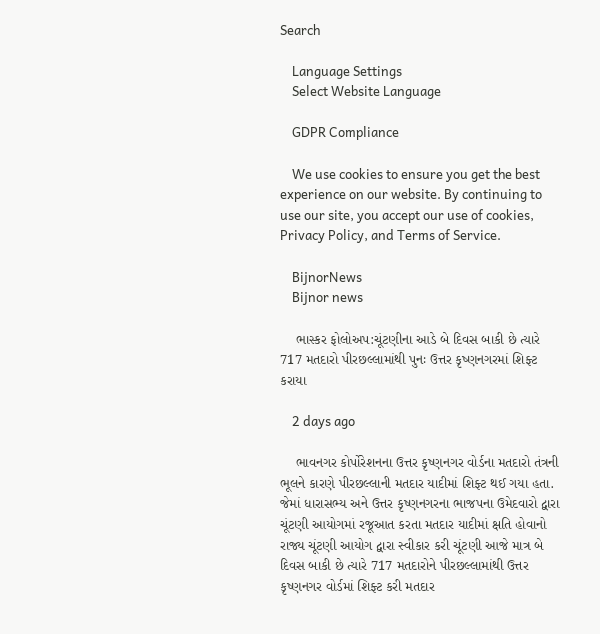Search

    Language Settings
    Select Website Language

    GDPR Compliance

    We use cookies to ensure you get the best experience on our website. By continuing to use our site, you accept our use of cookies, Privacy Policy, and Terms of Service.

    BijnorNews
    Bijnor news

    ભાસ્કર ફોલોઅપ:ચૂંટણીના આડે બે દિવસ બાકી છે ત્યારે 717 મતદારો પીરછલ્લામાંથી પુનઃ ઉત્તર કૃષ્ણનગરમાં શિફ્ટ કરાયા

    2 days ago

    ભાવનગર કોર્પોરેશનના ઉત્તર કૃષ્ણનગર વોર્ડના મતદારો તંત્રની ભૂલને કારણે પીરછલ્લાની મતદાર યાદીમાં શિફ્ટ થઈ ગયા હતા. જેમાં ધારાસભ્ય અને ઉત્તર કૃષ્ણનગરના ભાજપના ઉમેદવારો દ્વારા ચૂંટણી આયોગમાં રજૂઆત કરતા મતદાર યાદીમાં ક્ષતિ હોવાનો રાજ્ય ચૂંટણી આયોગ દ્વારા સ્વીકાર કરી ચૂંટણી આજે માત્ર બે દિવસ બાકી છે ત્યારે 717 મતદારોને પીરછલ્લામાંથી ઉત્તર કૃષ્ણનગર વોર્ડમાં શિફ્ટ કરી મતદાર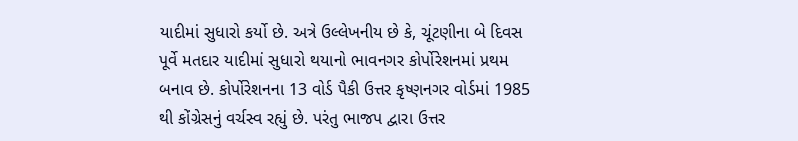યાદીમાં સુધારો કર્યો છે. અત્રે ઉલ્લેખનીય છે કે, ચૂંટણીના બે દિવસ પૂર્વે મતદાર યાદીમાં સુધારો થયાનો ભાવનગર કોર્પોરેશનમાં પ્રથમ બનાવ છે. કોર્પોરેશનના 13 વોર્ડ પૈકી ઉત્તર કૃષ્ણનગર વોર્ડમાં 1985 થી કોંગ્રેસનું વર્ચસ્વ રહ્યું છે. પરંતુ ભાજપ દ્વારા ઉત્તર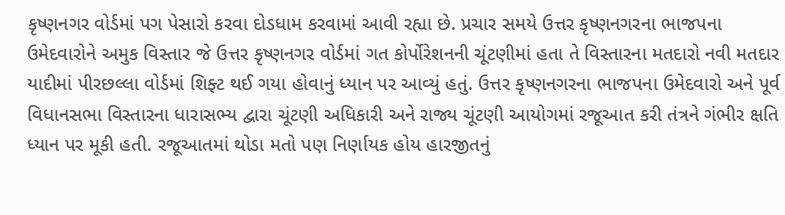કૃષ્ણનગર વોર્ડમાં પગ પેસારો કરવા દોડધામ કરવામાં આવી રહ્યા છે. પ્રચાર સમયે ઉત્તર કૃષ્ણનગરના ભાજપના ઉમેદવારોને અમુક વિસ્તાર જે ઉત્તર કૃષ્ણનગર વોર્ડમાં ગત કોર્પોરેશનની ચૂંટણીમાં હતા તે વિસ્તારના મતદારો નવી મતદાર યાદીમાં પીરછલ્લા વોર્ડમાં શિફ્ટ થઈ ગયા હોવાનું ધ્યાન પર આવ્યું હતું. ઉત્તર કૃષ્ણનગરના ભાજપના ઉમેદવારો અને પૂર્વ વિધાનસભા વિસ્તારના ધારાસભ્ય દ્વારા ચૂંટણી અધિકારી અને રાજ્ય ચૂંટણી આયોગમાં રજૂઆત કરી તંત્રને ગંભીર ક્ષતિ ધ્યાન પર મૂકી હતી. રજૂઆતમાં થોડા મતો પણ નિર્ણાયક હોય હારજીતનું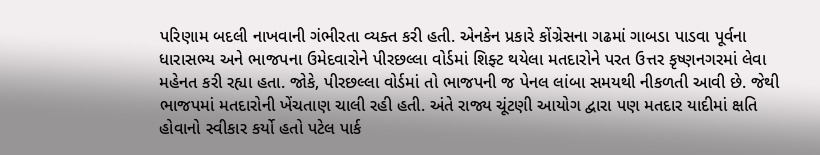પરિણામ બદલી નાખવાની ગંભીરતા વ્યક્ત કરી હતી. એનકેન પ્રકારે કોંગ્રેસના ગઢમાં ગાબડા પાડવા પૂર્વના ધારાસભ્ય અને ભાજપના ઉમેદવારોને પીરછલ્લા વોર્ડમાં શિફ્ટ થયેલા મતદારોને પરત ઉત્તર કૃષ્ણનગરમાં લેવા મહેનત કરી રહ્યા હતા. જોકે, પીરછલ્લા વોર્ડમાં તો ભાજપની જ પેનલ લાંબા સમયથી નીકળતી આવી છે. જેથી ભાજપમાં મતદારોની ખેંચતાણ ચાલી રહી હતી. અંતે રાજ્ય ચૂંટણી આયોગ દ્વારા પણ મતદાર યાદીમાં ક્ષતિ હોવાનો સ્વીકાર કર્યો હતો પટેલ પાર્ક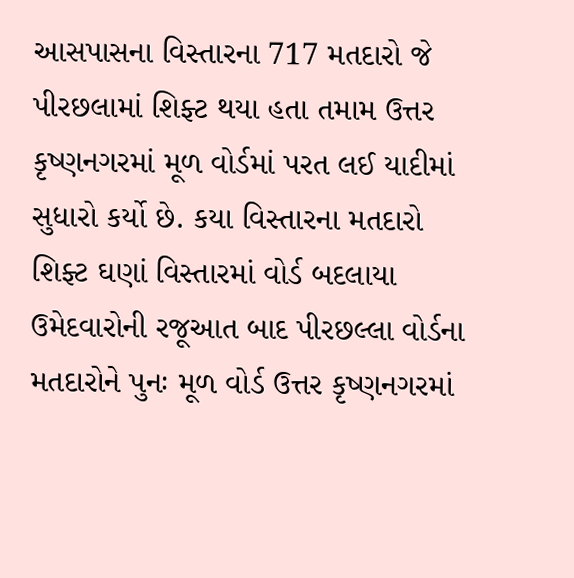આસપાસના વિસ્તારના 717 મતદારો જે પીરછલામાં શિફ્ટ થયા હતા તમામ ઉત્તર કૃષ્ણનગરમાં મૂળ વોર્ડમાં પરત લઈ યાદીમાં સુધારો કર્યો છે. કયા વિસ્તારના મતદારો શિફ્ટ ઘણાં વિસ્તારમાં વોર્ડ બદલાયા ઉમેદવારોની રજૂઆત બાદ પીરછલ્લા વોર્ડના મતદારોને પુનઃ મૂળ વોર્ડ ઉત્તર કૃષ્ણનગરમાં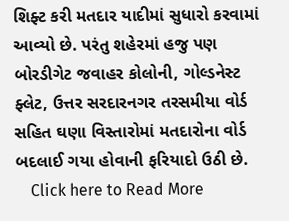શિફ્ટ કરી મતદાર યાદીમાં સુધારો કરવામાં આવ્યો છે. પરંતુ શહેરમાં હજુ પણ બોરડીગેટ જવાહર કોલોની, ગોલ્ડનેસ્ટ ફ્લેટ, ઉત્તર સરદારનગર તરસમીયા વોર્ડ સહિત ઘણા વિસ્તારોમાં મતદારોના વોર્ડ બદલાઈ ગયા હોવાની ફરિયાદો ઉઠી છે.
    Click here to Read More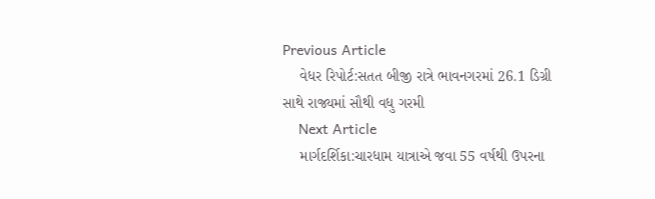Previous Article
    વેધર રિપોર્ટ:સતત બીજી રાત્રે ભાવનગરમાં 26.1 ડિગ્રી સાથે રાજ્યમાં સૌથી વધુ ગરમી
    Next Article
    માર્ગદર્શિકા:ચારધામ યાત્રાએ જવા 55 વર્ષથી ઉપરના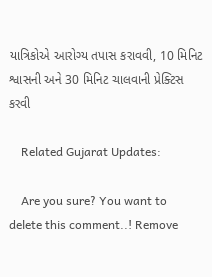યાત્રિકોએ આરોગ્ય તપાસ કરાવવી, 10 મિનિટ શ્વાસની અને 30 મિનિટ ચાલવાની પ્રેક્ટિસ કરવી

    Related Gujarat Updates:

    Are you sure? You want to delete this comment..! Remove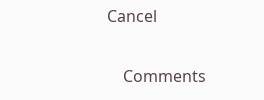Cancel

    Comments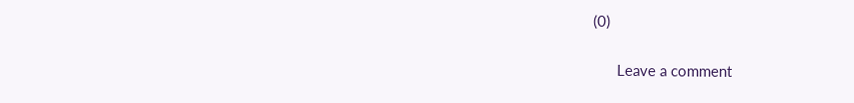(0)

      Leave a comment